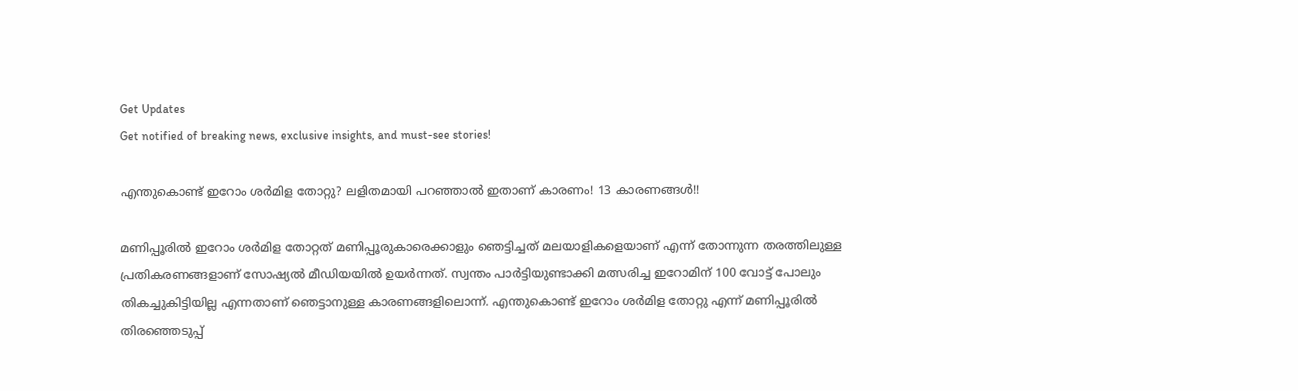Get Updates
Get notified of breaking news, exclusive insights, and must-see stories!

എന്തുകൊണ്ട് ഇറോം ശർമിള തോറ്റു? ലളിതമായി പറഞ്ഞാൽ ഇതാണ് കാരണം! 13 കാരണങ്ങൾ!!

മണിപ്പൂരില്‍ ഇറോം ശര്‍മിള തോറ്റത് മണിപ്പൂരുകാരെക്കാളും ഞെട്ടിച്ചത് മലയാളികളെയാണ് എന്ന് തോന്നുന്ന തരത്തിലുള്ള പ്രതികരണങ്ങളാണ് സോഷ്യല്‍ മീഡിയയില്‍ ഉയര്‍ന്നത്. സ്വന്തം പാര്‍ട്ടിയുണ്ടാക്കി മത്സരിച്ച ഇറോമിന് 100 വോട്ട് പോലും തികച്ചുകിട്ടിയില്ല എന്നതാണ് ഞെട്ടാനുള്ള കാരണങ്ങളിലൊന്ന്. എന്തുകൊണ്ട് ഇറോം ശര്‍മിള തോറ്റു എന്ന് മണിപ്പൂരില്‍ തിരഞ്ഞെടുപ്പ്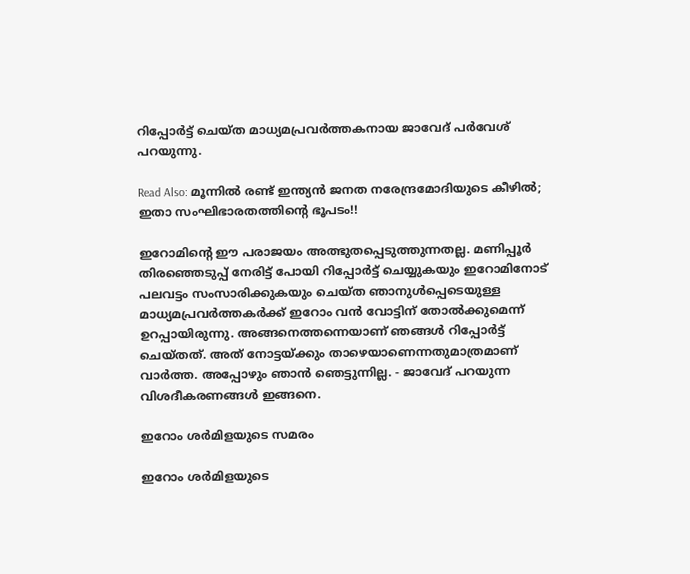റിപ്പോര്‍ട്ട് ചെയ്ത മാധ്യമപ്രവര്‍ത്തകനായ ജാവേദ് പര്‍വേശ് പറയുന്നു.

Read Also: മൂന്നില്‍ രണ്ട് ഇന്ത്യന്‍ ജനത നരേന്ദ്രമോദിയുടെ കീഴില്‍; ഇതാ സംഘിഭാരതത്തിന്റെ ഭൂപടം!!

ഇറോമിന്റെ ഈ പരാജയം അത്ഭുതപ്പെടുത്തുന്നതല്ല. മണിപ്പൂര്‍ തിരഞ്ഞെടുപ്പ് നേരിട്ട് പോയി റിപ്പോര്‍ട്ട് ചെയ്യുകയും ഇറോമിനോട് പലവട്ടം സംസാരിക്കുകയും ചെയ്ത ഞാനുള്‍പ്പെടെയുള്ള മാധ്യമപ്രവര്‍ത്തകര്‍ക്ക് ഇറോം വന്‍ വോട്ടിന് തോല്‍ക്കുമെന്ന് ഉറപ്പായിരുന്നു. അങ്ങനെത്തന്നെയാണ് ഞങ്ങള്‍ റിപ്പോര്‍ട്ട് ചെയ്തത്. അത് നോട്ടയ്ക്കും താഴെയാണെന്നതുമാത്രമാണ് വാര്‍ത്ത. അപ്പോഴും ഞാന്‍ ഞെട്ടുന്നില്ല. - ജാവേദ് പറയുന്ന വിശദീകരണങ്ങള്‍ ഇങ്ങനെ.

ഇറോം ശര്‍മിളയുടെ സമരം

ഇറോം ശര്‍മിളയുടെ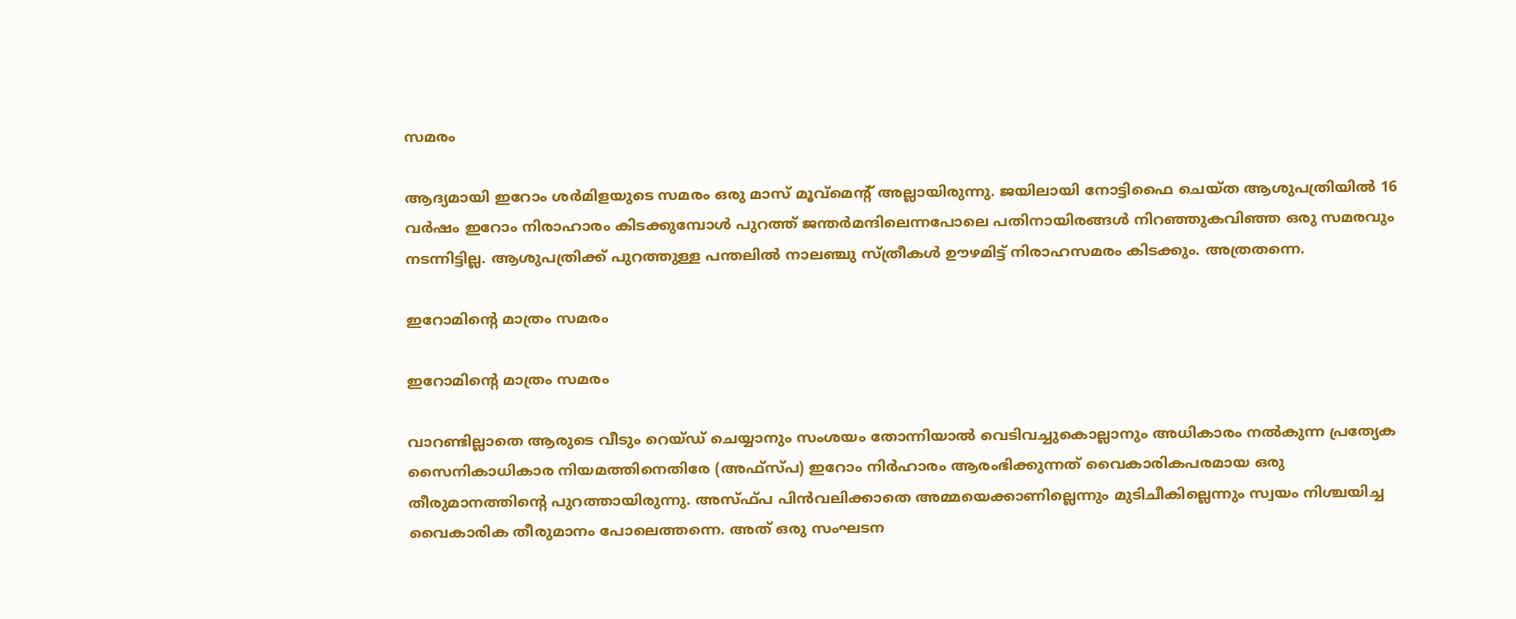സമരം

ആദ്യമായി ഇറോം ശര്‍മിളയുടെ സമരം ഒരു മാസ് മൂവ്മെന്റ് അല്ലായിരുന്നു. ജയിലായി നോട്ടിഫൈ ചെയ്ത ആശുപത്രിയില്‍ 16 വര്‍ഷം ഇറോം നിരാഹാരം കിടക്കുമ്പോള്‍ പുറത്ത് ജന്തര്‍മന്ദിലെന്നപോലെ പതിനായിരങ്ങള്‍ നിറഞ്ഞുകവിഞ്ഞ ഒരു സമരവും നടന്നിട്ടില്ല. ആശുപത്രിക്ക് പുറത്തുള്ള പന്തലില്‍ നാലഞ്ചു സ്ത്രീകള്‍ ഊഴമിട്ട് നിരാഹസമരം കിടക്കും. അത്രതന്നെ.

ഇറോമിന്റെ മാത്രം സമരം

ഇറോമിന്റെ മാത്രം സമരം

വാറണ്ടില്ലാതെ ആരുടെ വീടും റെയ്ഡ് ചെയ്യാനും സംശയം തോന്നിയാല്‍ വെടിവച്ചുകൊല്ലാനും അധികാരം നല്‍കുന്ന പ്രത്യേക സൈനികാധികാര നിയമത്തിനെതിരേ (അഫ്സ്പ) ഇറോം നിര്‍ഹാരം ആരംഭിക്കുന്നത് വൈകാരികപരമായ ഒരു തീരുമാനത്തിന്റെ പുറത്തായിരുന്നു. അസ്ഫ്പ പിന്‍വലിക്കാതെ അമ്മയെക്കാണില്ലെന്നും മുടിചീകില്ലെന്നും സ്വയം നിശ്ചയിച്ച വൈകാരിക തീരുമാനം പോലെത്തന്നെ. അത് ഒരു സംഘടന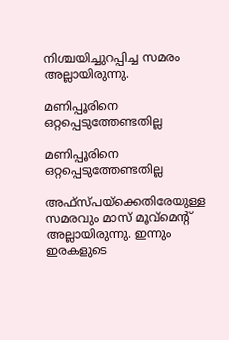നിശ്ചയിച്ചുറപ്പിച്ച സമരം അല്ലായിരുന്നു.

മണിപ്പൂരിനെ ഒറ്റപ്പെടുത്തേണ്ടതില്ല

മണിപ്പൂരിനെ ഒറ്റപ്പെടുത്തേണ്ടതില്ല

അഫ്സ്പയ്ക്കെതിരേയുള്ള സമരവും മാസ് മൂവ്മെന്റ് അല്ലായിരുന്നു. ഇന്നും ഇരകളുടെ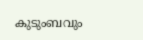കുടുംബവും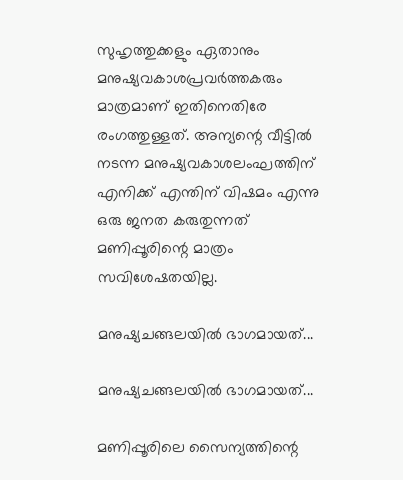സുഹൃത്തുക്കളും ഏതാനും മനുഷ്യവകാശപ്രവര്‍ത്തകരും മാത്രമാണ് ഇതിനെതിരേ രംഗത്തുള്ളത്. അന്യന്റെ വീട്ടില്‍ നടന്ന മനുഷ്യവകാശലംഘത്തിന് എനിക്ക് എന്തിന് വിഷമം എന്നു ഒരു ജനത കരുതുന്നത് മണിപ്പൂരിന്റെ മാത്രം സവിശേഷതയില്ല.

മനുഷ്യചങ്ങലയില്‍ ഭാഗമായത്...

മനുഷ്യചങ്ങലയില്‍ ഭാഗമായത്...

മണിപ്പൂരിലെ സൈന്യത്തിന്റെ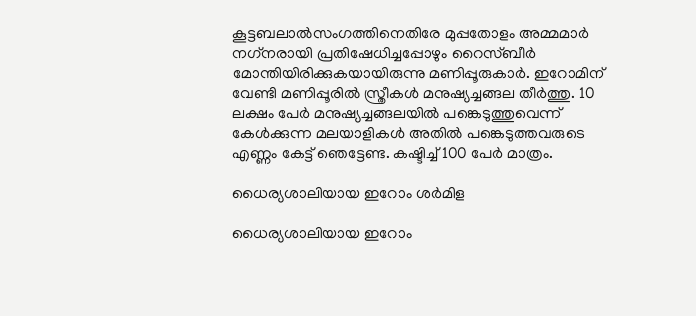കൂട്ടബലാല്‍സംഗത്തിനെതിരേ മുപ്പതോളം അമ്മമാര്‍ നഗ്‌നരായി പ്രതിഷേധിച്ചപ്പോഴും റൈസ്ബീര്‍ മോന്തിയിരിക്കുകയായിരുന്നു മണിപ്പൂരുകാര്‍. ഇറോമിന് വേണ്ടി മണിപ്പൂരില്‍ സ്ത്രീകള്‍ മനുഷ്യച്ചങ്ങല തീര്‍ത്തു. 10 ലക്ഷം പേര്‍ മനുഷ്യച്ചങ്ങലയില്‍ പങ്കെടുത്തുവെന്ന് കേള്‍ക്കുന്ന മലയാളികള്‍ അതില്‍ പങ്കെടുത്തവരുടെ എണ്ണം കേട്ട് ഞെട്ടേണ്ട. കഷ്ടിച്ച് 100 പേര്‍ മാത്രം.

ധൈര്യശാലിയായ ഇറോം ശര്‍മിള

ധൈര്യശാലിയായ ഇറോം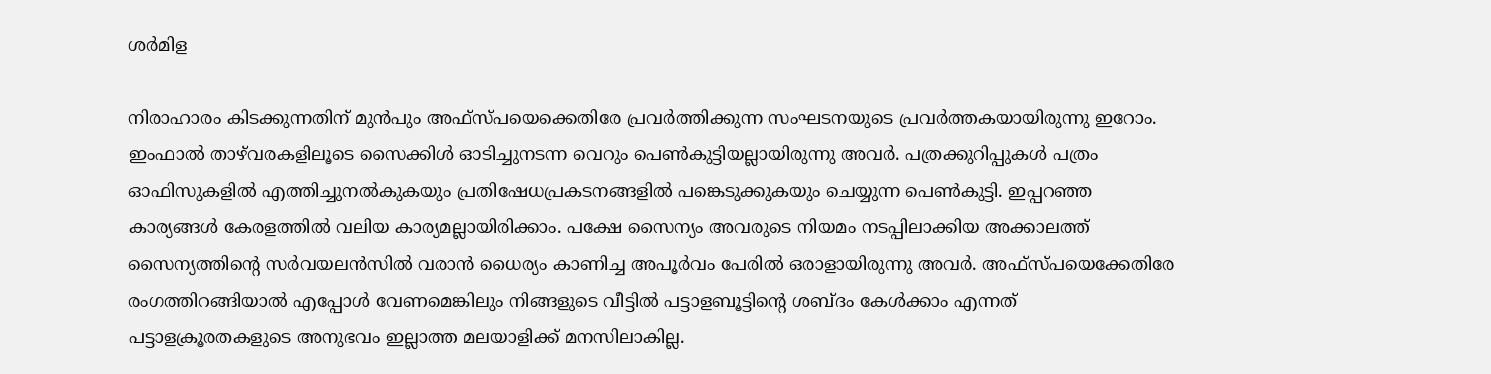ശര്‍മിള

നിരാഹാരം കിടക്കുന്നതിന് മുന്‍പും അഫ്സ്പയെക്കെതിരേ പ്രവര്‍ത്തിക്കുന്ന സംഘടനയുടെ പ്രവര്‍ത്തകയായിരുന്നു ഇറോം. ഇംഫാല്‍ താഴ്‌വരകളിലൂടെ സൈക്കിള്‍ ഓടിച്ചുനടന്ന വെറും പെണ്‍കുട്ടിയല്ലായിരുന്നു അവര്‍. പത്രക്കുറിപ്പുകള്‍ പത്രം ഓഫിസുകളില്‍ എത്തിച്ചുനല്‍കുകയും പ്രതിഷേധപ്രകടനങ്ങളില്‍ പങ്കെടുക്കുകയും ചെയ്യുന്ന പെണ്‍കുട്ടി. ഇപ്പറഞ്ഞ കാര്യങ്ങള്‍ കേരളത്തില്‍ വലിയ കാര്യമല്ലായിരിക്കാം. പക്ഷേ സൈന്യം അവരുടെ നിയമം നടപ്പിലാക്കിയ അക്കാലത്ത് സൈന്യത്തിന്റെ സര്‍വയലന്‍സില്‍ വരാന്‍ ധൈര്യം കാണിച്ച അപൂര്‍വം പേരില്‍ ഒരാളായിരുന്നു അവര്‍. അഫ്സ്പയെക്കേതിരേ രംഗത്തിറങ്ങിയാല്‍ എപ്പോള്‍ വേണമെങ്കിലും നിങ്ങളുടെ വീട്ടില്‍ പട്ടാളബൂട്ടിന്റെ ശബ്ദം കേള്‍ക്കാം എന്നത് പട്ടാളക്രൂരതകളുടെ അനുഭവം ഇല്ലാത്ത മലയാളിക്ക് മനസിലാകില്ല.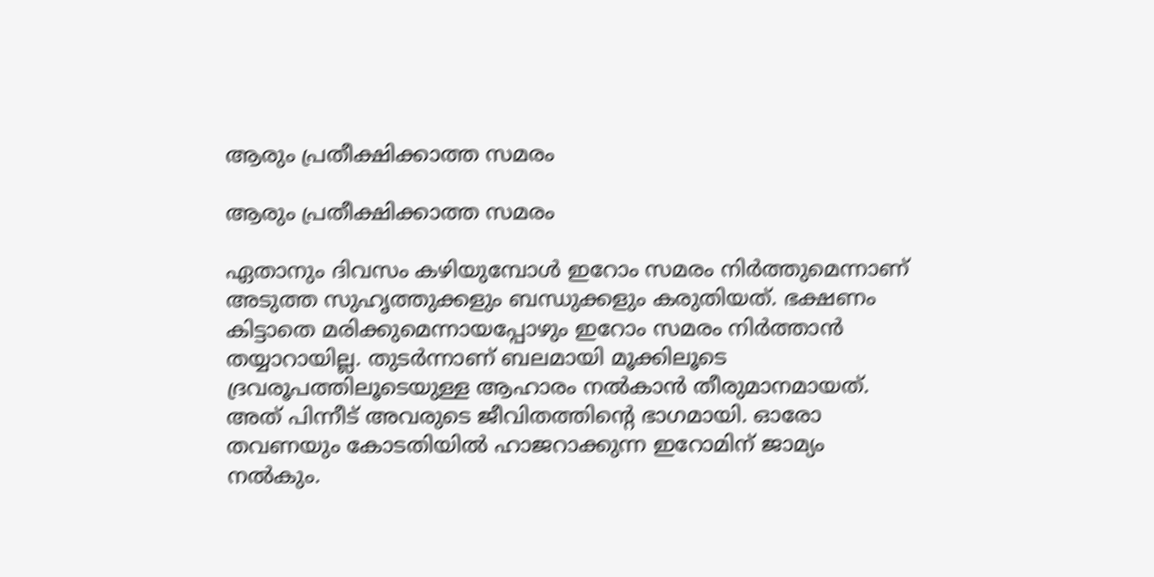ആരും പ്രതീക്ഷിക്കാത്ത സമരം

ആരും പ്രതീക്ഷിക്കാത്ത സമരം

ഏതാനും ദിവസം കഴിയുമ്പോള്‍ ഇറോം സമരം നിര്‍ത്തുമെന്നാണ് അടുത്ത സുഹൃത്തുക്കളും ബന്ധുക്കളും കരുതിയത്. ഭക്ഷണം കിട്ടാതെ മരിക്കുമെന്നായപ്പോഴും ഇറോം സമരം നിര്‍ത്താന്‍ തയ്യാറായില്ല. തുടര്‍ന്നാണ് ബലമായി മൂക്കിലൂടെ ദ്രവരൂപത്തിലൂടെയുള്ള ആഹാരം നല്‍കാന്‍ തീരുമാനമായത്. അത് പിന്നീട് അവരുടെ ജീവിതത്തിന്റെ ഭാഗമായി. ഓരോ തവണയും കോടതിയില്‍ ഹാജറാക്കുന്ന ഇറോമിന് ജാമ്യം നല്‍കും.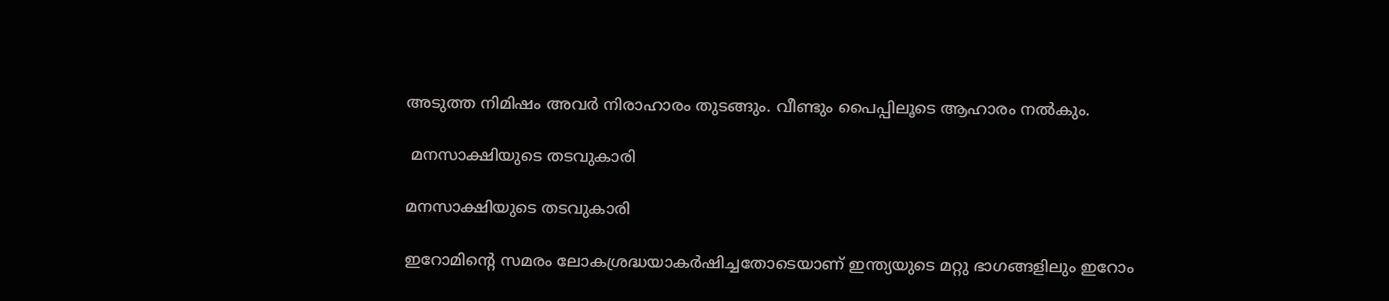അടുത്ത നിമിഷം അവര്‍ നിരാഹാരം തുടങ്ങും. വീണ്ടും പൈപ്പിലൂടെ ആഹാരം നല്‍കും.

 മനസാക്ഷിയുടെ തടവുകാരി

മനസാക്ഷിയുടെ തടവുകാരി

ഇറോമിന്റെ സമരം ലോകശ്രദ്ധയാകര്‍ഷിച്ചതോടെയാണ് ഇന്ത്യയുടെ മറ്റു ഭാഗങ്ങളിലും ഇറോം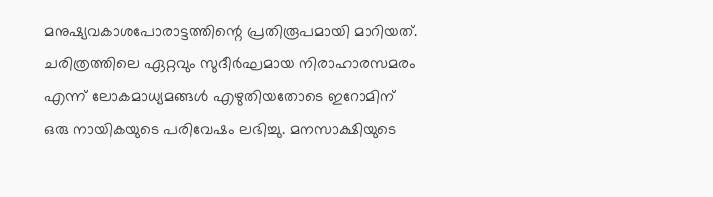മനുഷ്യവകാശപോരാട്ടത്തിന്റെ പ്രതിരൂപമായി മാറിയത്. ചരിത്രത്തിലെ ഏറ്റവും സുദീര്‍ഘമായ നിരാഹാരസമരം എന്ന് ലോകമാധ്യമങ്ങള്‍ എഴുതിയതോടെ ഇറോമിന് ഒരു നായികയുടെ പരിവേഷം ലഭിച്ചു. മനസാക്ഷിയുടെ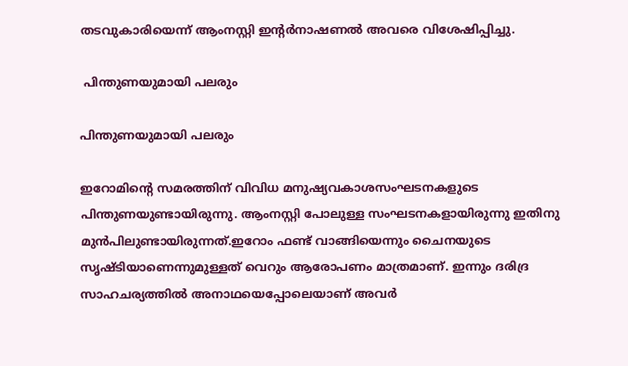തടവുകാരിയെന്ന് ആംനസ്റ്റി ഇന്റര്‍നാഷണല്‍ അവരെ വിശേഷിപ്പിച്ചു.

 പിന്തുണയുമായി പലരും

പിന്തുണയുമായി പലരും

ഇറോമിന്റെ സമരത്തിന് വിവിധ മനുഷ്യവകാശസംഘടനകളുടെ പിന്തുണയുണ്ടായിരുന്നു. ആംനസ്റ്റി പോലുള്ള സംഘടനകളായിരുന്നു ഇതിനു മുന്‍പിലുണ്ടായിരുന്നത്.ഇറോം ഫണ്ട് വാങ്ങിയെന്നും ചൈനയുടെ സൃഷ്ടിയാണെന്നുമുള്ളത് വെറും ആരോപണം മാത്രമാണ്. ഇന്നും ദരിദ്ര സാഹചര്യത്തില്‍ അനാഥയെപ്പോലെയാണ് അവര്‍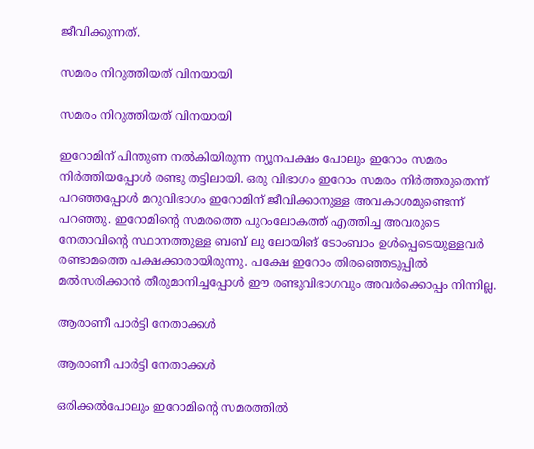ജീവിക്കുന്നത്.

സമരം നിറുത്തിയത് വിനയായി

സമരം നിറുത്തിയത് വിനയായി

ഇറോമിന് പിന്തുണ നല്‍കിയിരുന്ന ന്യൂനപക്ഷം പോലും ഇറോം സമരം നിര്‍ത്തിയപ്പോള്‍ രണ്ടു തട്ടിലായി. ഒരു വിഭാഗം ഇറോം സമരം നിര്‍ത്തരുതെന്ന് പറഞ്ഞപ്പോള്‍ മറുവിഭാഗം ഇറോമിന് ജീവിക്കാനുള്ള അവകാശമുണ്ടെന്ന് പറഞ്ഞു. ഇറോമിന്റെ സമരത്തെ പുറംലോകത്ത് എത്തിച്ച അവരുടെ നേതാവിന്റെ സ്ഥാനത്തുള്ള ബബ് ലു ലോയിങ് ടോംബാം ഉള്‍പ്പെടെയുള്ളവര്‍ രണ്ടാമത്തെ പക്ഷക്കാരായിരുന്നു. പക്ഷേ ഇറോം തിരഞ്ഞെടുപ്പില്‍ മല്‍സരിക്കാന്‍ തീരുമാനിച്ചപ്പോള്‍ ഈ രണ്ടുവിഭാഗവും അവര്‍ക്കൊപ്പം നിന്നില്ല.

ആരാണീ പാര്‍ട്ടി നേതാക്കള്‍

ആരാണീ പാര്‍ട്ടി നേതാക്കള്‍

ഒരിക്കല്‍പോലും ഇറോമിന്റെ സമരത്തില്‍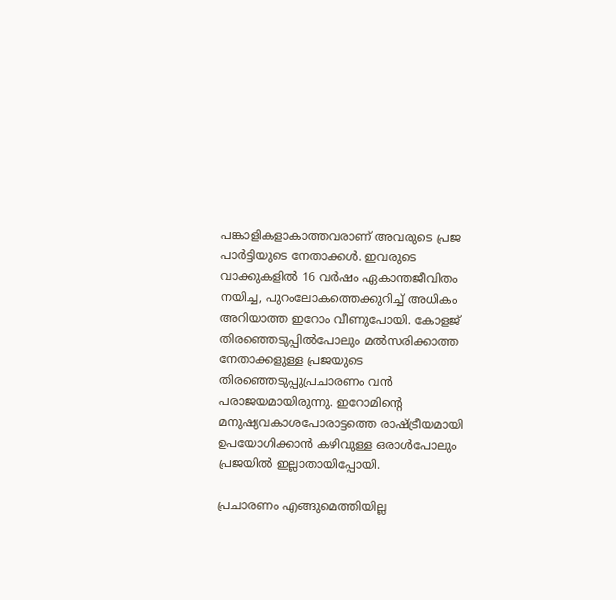പങ്കാളികളാകാത്തവരാണ് അവരുടെ പ്രജ പാര്‍ട്ടിയുടെ നേതാക്കള്‍. ഇവരുടെ വാക്കുകളില്‍ 16 വര്‍ഷം ഏകാന്തജീവിതം നയിച്ച, പുറംലോകത്തെക്കുറിച്ച് അധികം അറിയാത്ത ഇറോം വീണുപോയി. കോളജ് തിരഞ്ഞെടുപ്പില്‍പോലും മല്‍സരിക്കാത്ത നേതാക്കളുള്ള പ്രജയുടെ തിരഞ്ഞെടുപ്പുപ്രചാരണം വന്‍ പരാജയമായിരുന്നു. ഇറോമിന്റെ മനുഷ്യവകാശപോരാട്ടത്തെ രാഷ്ട്രീയമായി ഉപയോഗിക്കാന്‍ കഴിവുള്ള ഒരാള്‍പോലും പ്രജയില്‍ ഇല്ലാതായിപ്പോയി.

പ്രചാരണം എങ്ങുമെത്തിയില്ല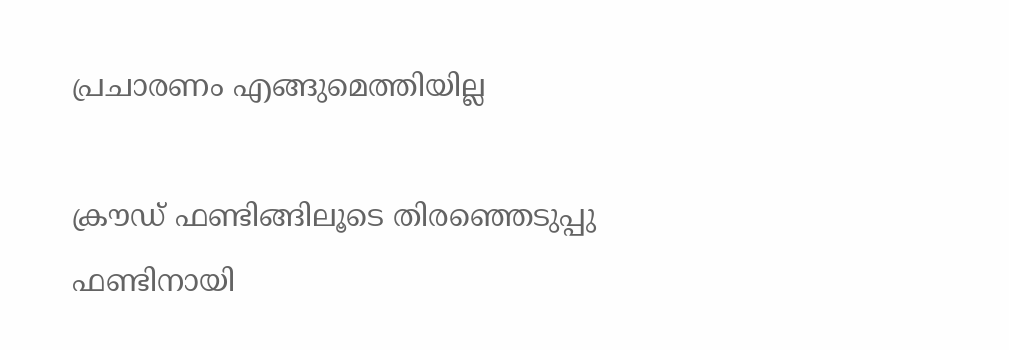പ്രചാരണം എങ്ങുമെത്തിയില്ല

ക്രൗഡ് ഫണ്ടിങ്ങിലൂടെ തിരഞ്ഞെടുപ്പു ഫണ്ടിനായി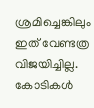ശ്രമിച്ചെങ്കിലും ഇത് വേണ്ടത്ര വിജയിച്ചില്ല. കോടികള്‍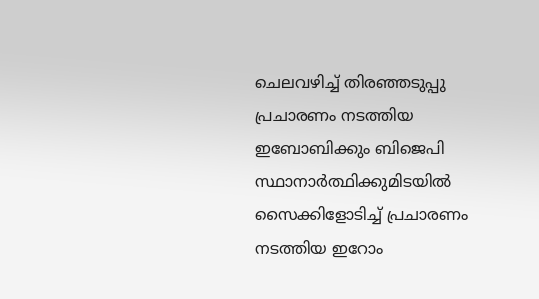ചെലവഴിച്ച് തിരഞ്ഞടുപ്പു പ്രചാരണം നടത്തിയ ഇബോബിക്കും ബിജെപി സ്ഥാനാര്‍ത്ഥിക്കുമിടയില്‍ സൈക്കിളോടിച്ച് പ്രചാരണം നടത്തിയ ഇറോം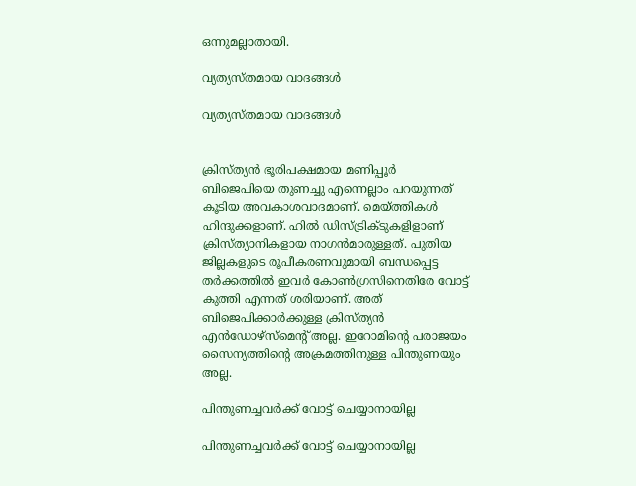ഒന്നുമല്ലാതായി.

വ്യത്യസ്തമായ വാദങ്ങള്‍

വ്യത്യസ്തമായ വാദങ്ങള്‍


ക്രിസ്ത്യന്‍ ഭൂരിപക്ഷമായ മണിപ്പൂര്‍ ബിജെപിയെ തുണച്ചു എന്നെല്ലാം പറയുന്നത് കൂടിയ അവകാശവാദമാണ്. മെയ്ത്തികള്‍ ഹിന്ദുക്കളാണ്. ഹില്‍ ഡിസ്ട്രിക്ടുകളിളാണ് ക്രിസ്ത്യാനികളായ നാഗന്‍മാരുള്ളത്. പുതിയ ജില്ലകളുടെ രൂപീകരണവുമായി ബന്ധപ്പെട്ട തര്‍ക്കത്തില്‍ ഇവര്‍ കോണ്‍ഗ്രസിനെതിരേ വോട്ട് കുത്തി എന്നത് ശരിയാണ്. അത് ബിജെപിക്കാര്‍ക്കുള്ള ക്രിസ്ത്യന്‍ എന്‍ഡോഴ്സ്മെന്റ് അല്ല. ഇറോമിന്റെ പരാജയം സൈന്യത്തിന്റെ അക്രമത്തിനുള്ള പിന്തുണയും അല്ല.

പിന്തുണച്ചവര്‍ക്ക് വോട്ട് ചെയ്യാനായില്ല

പിന്തുണച്ചവര്‍ക്ക് വോട്ട് ചെയ്യാനായില്ല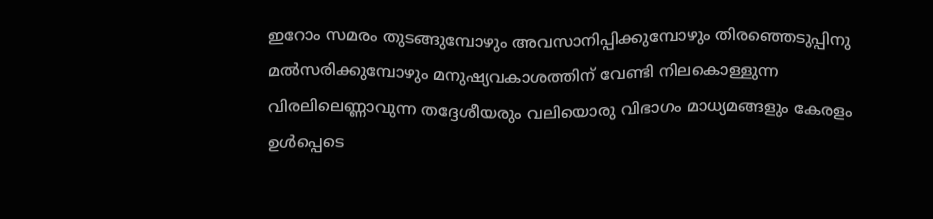ഇറോം സമരം തുടങ്ങുമ്പോഴും അവസാനിപ്പിക്കുമ്പോഴും തിരഞ്ഞെടുപ്പിനു മല്‍സരിക്കുമ്പോഴും മനുഷ്യവകാശത്തിന് വേണ്ടി നിലകൊള്ളുന്ന വിരലിലെണ്ണാവുന്ന തദ്ദേശീയരും വലിയൊരു വിഭാഗം മാധ്യമങ്ങളും കേരളം ഉള്‍പ്പെടെ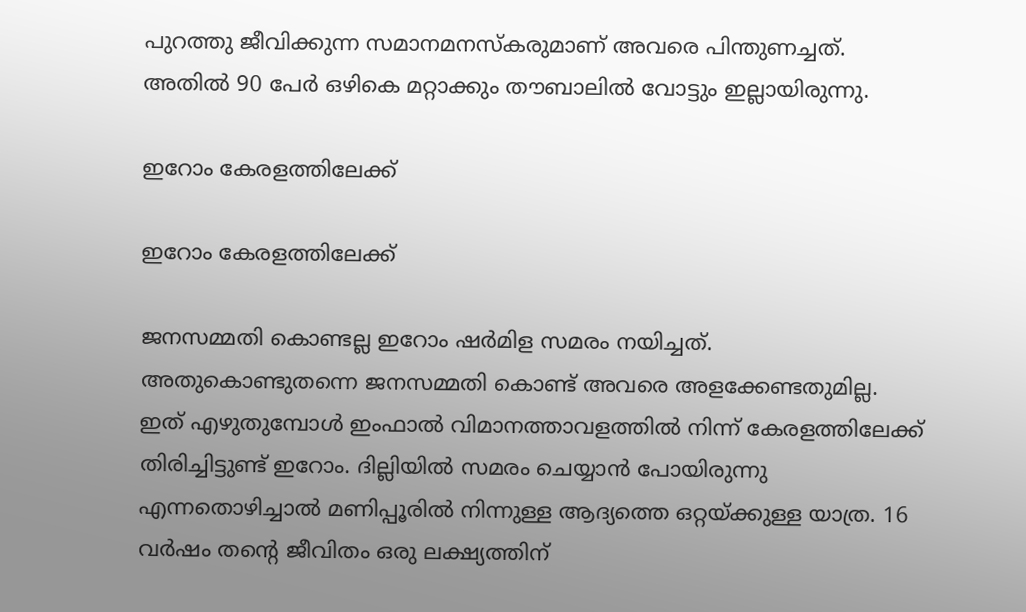പുറത്തു ജീവിക്കുന്ന സമാനമനസ്‌കരുമാണ് അവരെ പിന്തുണച്ചത്. അതില്‍ 90 പേര്‍ ഒഴികെ മറ്റാക്കും തൗബാലില്‍ വോട്ടും ഇല്ലായിരുന്നു.

ഇറോം കേരളത്തിലേക്ക്

ഇറോം കേരളത്തിലേക്ക്

ജനസമ്മതി കൊണ്ടല്ല ഇറോം ഷര്‍മിള സമരം നയിച്ചത്. അതുകൊണ്ടുതന്നെ ജനസമ്മതി കൊണ്ട് അവരെ അളക്കേണ്ടതുമില്ല. ഇത് എഴുതുമ്പോള്‍ ഇംഫാല്‍ വിമാനത്താവളത്തില്‍ നിന്ന് കേരളത്തിലേക്ക് തിരിച്ചിട്ടുണ്ട് ഇറോം. ദില്ലിയില്‍ സമരം ചെയ്യാന്‍ പോയിരുന്നു എന്നതൊഴിച്ചാല്‍ മണിപ്പൂരില്‍ നിന്നുള്ള ആദ്യത്തെ ഒറ്റയ്ക്കുള്ള യാത്ര. 16 വര്‍ഷം തന്റെ ജീവിതം ഒരു ലക്ഷ്യത്തിന്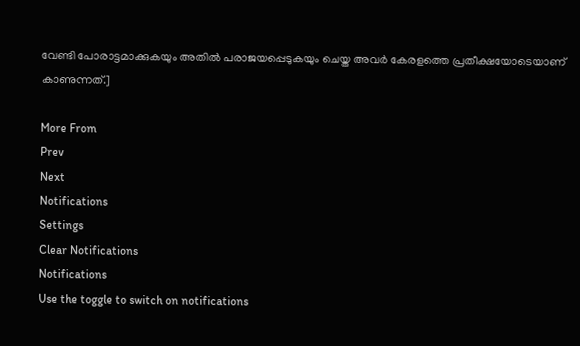വേണ്ടി പോരാട്ടമാക്കുകയും അതില്‍ പരാജയപ്പെടുകയും ചെയ്ത അവര്‍ കേരളത്തെ പ്രതീക്ഷയോടെയാണ് കാണുന്നത്.]

More From
Prev
Next
Notifications
Settings
Clear Notifications
Notifications
Use the toggle to switch on notifications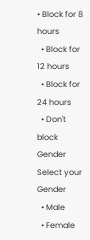• Block for 8 hours
  • Block for 12 hours
  • Block for 24 hours
  • Don't block
Gender
Select your Gender
  • Male
  • Female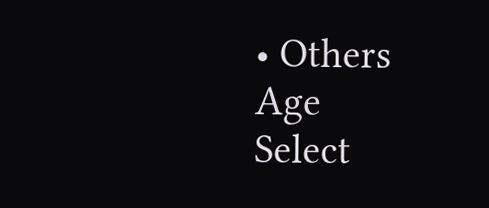• Others
Age
Select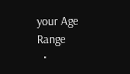your Age Range
  •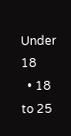Under 18
  • 18 to 25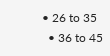• 26 to 35
  • 36 to 45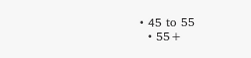• 45 to 55
  • 55+